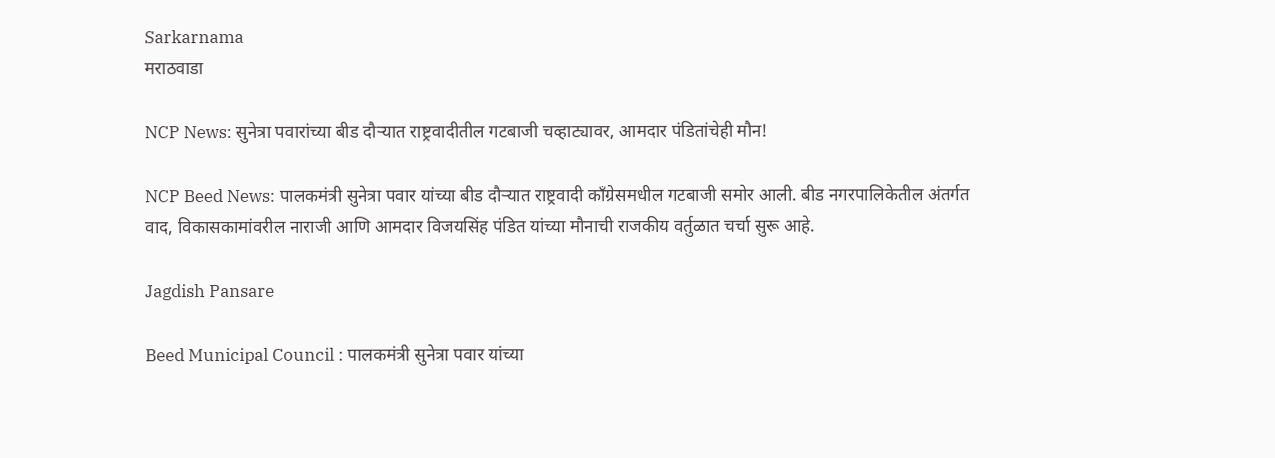Sarkarnama
मराठवाडा

NCP News: सुनेत्रा पवारांच्या बीड दौर्‍यात राष्ट्रवादीतील गटबाजी चव्हाट्यावर, आमदार पंडितांचेही मौन!

NCP Beed News: पालकमंत्री सुनेत्रा पवार यांच्या बीड दौऱ्यात राष्ट्रवादी काँग्रेसमधील गटबाजी समोर आली. बीड नगरपालिकेतील अंतर्गत वाद, विकासकामांवरील नाराजी आणि आमदार विजयसिंह पंडित यांच्या मौनाची राजकीय वर्तुळात चर्चा सुरू आहे.

Jagdish Pansare

Beed Municipal Council : पालकमंत्री सुनेत्रा पवार यांच्या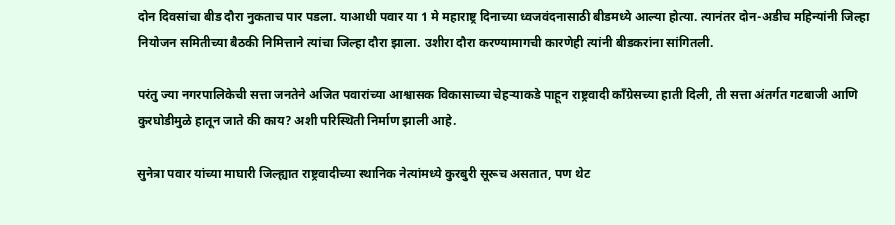दोन दिवसांचा बीड दौरा नुकताच पार पडला. याआधी पवार या 1 मे महाराष्ट्र दिनाच्या ध्वजवंदनासाठी बीडमध्ये आल्या होत्या. त्यानंतर दोन-अडीच महिन्यांनी जिल्हा नियोजन समितीच्या बैठकी निमित्ताने त्यांचा जिल्हा दौरा झाला. उशीरा दौरा करण्यामागची कारणेही त्यांनी बीडकरांना सांगितली.

परंतु ज्या नगरपालिकेची सत्ता जनतेने अजित पवारांच्या आश्वासक विकासाच्या चेहऱ्याकडे पाहून राष्ट्रवादी काँग्रेसच्या हाती दिली, ती सत्ता अंतर्गत गटबाजी आणि कुरघोडीमुळे हातून जाते की काय? अशी परिस्थिती निर्माण झाली आहे.

सुनेत्रा पवार यांच्या माघारी जिल्ह्यात राष्ट्रवादीच्या स्थानिक नेत्यांमध्ये कुरबुरी सूरूच असतात, पण थेट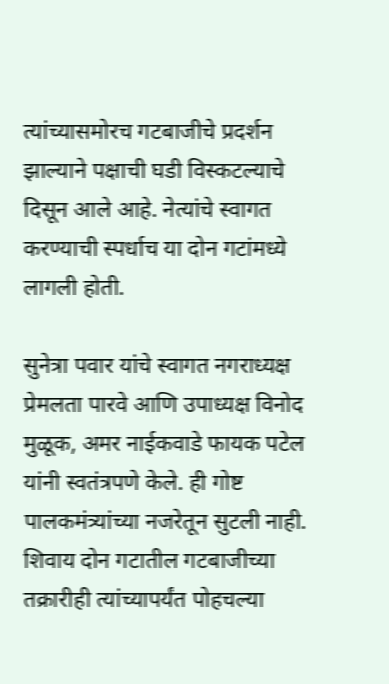त्यांच्यासमोरच गटबाजीचे प्रदर्शन झाल्याने पक्षाची घडी विस्कटल्याचे दिसून आले आहे. नेत्यांचे स्वागत करण्याची स्पर्धाच या दोन गटांमध्ये लागली होती.

सुनेत्रा पवार यांचे स्वागत नगराध्यक्ष प्रेमलता पारवे आणि उपाध्यक्ष विनोद मुळूक, अमर नाईकवाडे फायक पटेल यांनी स्वतंत्रपणे केले. ही गोष्ट पालकमंत्र्यांच्या नजरेतून सुटली नाही. शिवाय दोन गटातील गटबाजीच्या तक्रारीही त्यांच्यापर्यंत पोहचल्या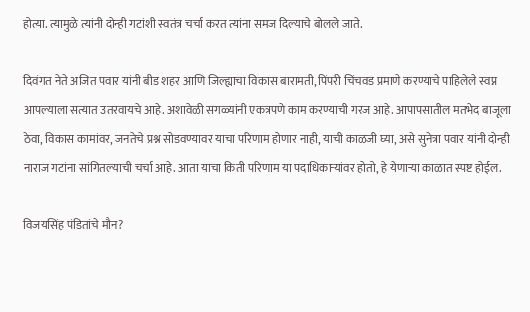होत्या. त्यामुळे त्यांनी दोन्ही गटांशी स्वतंत्र चर्चा करत त्यांना समज दिल्याचे बोलले जाते.

दिवंगत नेते अजित पवार यांनी बीड शहर आणि जिल्ह्याचा विकास बारामती, पिंपरी चिंचवड प्रमाणे करण्याचे पाहिलेले स्वप्न आपल्याला सत्यात उतरवायचे आहे. अशावेळी सगळ्यांनी एकत्रपणे काम करण्याची गरज आहे. आपापसातील मतभेद बाजूला ठेवा, विकास कामांवर, जनतेचे प्रश्न सोडवण्यावर याचा परिणाम होणार नाही, याची काळजी घ्या, असे सुनेत्रा पवार यांनी दोन्ही नाराज गटांना सांगितल्याची चर्चा आहे. आता याचा किती परिणाम या पदाधिकाऱ्यांवर होतो, हे येणाऱ्या काळात स्पष्ट होईल.

विजयसिंह पंडितांचे मौन?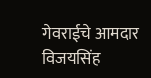गेवराईचे आमदार विजयसिंह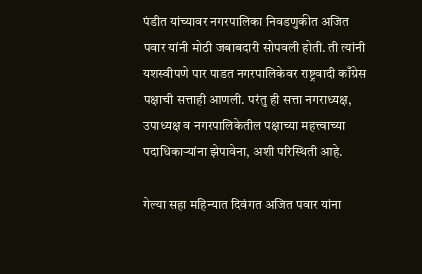पंडीत यांच्यावर नगरपालिका निवडणुकीत अजित पवार यांनी मोठी जबाबदारी सोपवली होती. ती त्यांनी यशस्वीपणे पार पाडत नगरपालिकेवर राष्ट्रवादी काँग्रेस पक्षाची सत्ताही आणली. परंतु ही सत्ता नगराध्यक्ष, उपाध्यक्ष व नगरपालिकेतील पक्षाच्या महत्त्वाच्या पदाधिकाऱ्यांना झेपावेना, अशी परिस्थिती आहे.

गेल्या सहा महिन्यात दिवंगत अजित पवार यांना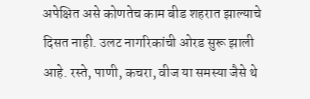अपेक्षित असे कोणतेच काम बीड शहरात झाल्याचे दिसत नाही. उलट नागरिकांची ओरड सुरू झाली आहे. रस्ते, पाणी, कचरा, वीज या समस्या जैसे थे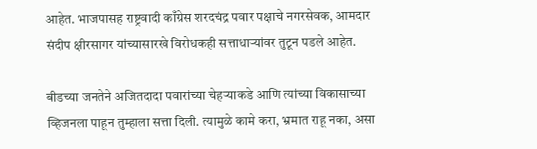आहेत. भाजपासह राष्ट्रवादी काँग्रेस शरदचंद्र पवार पक्षाचे नगरसेवक, आमदार संदीप क्षीरसागर यांच्यासारखे विरोधकही सत्ताधाऱ्यांवर तुटून पडले आहेत.

बीडच्या जनतेने अजितदादा पवारांच्या चेहऱ्याकडे आणि त्यांच्या विकासाच्या व्हिजनला पाहून तुम्हाला सत्ता दिली. त्यामुळे कामे करा, भ्रमात राहू नका, असा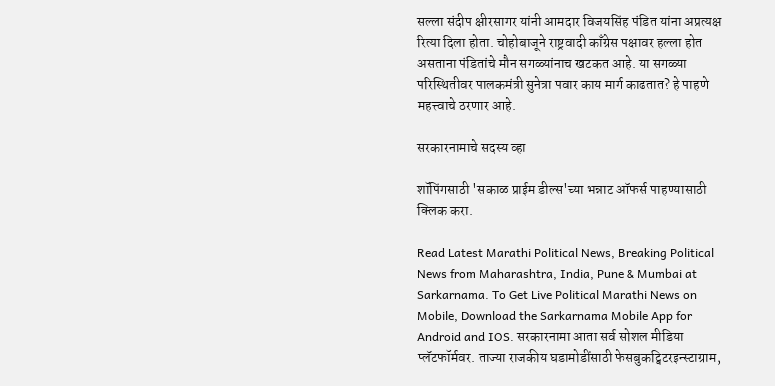सल्ला संदीप क्षीरसागर यांनी आमदार विजयसिंह पंडित यांना अप्रत्यक्ष रित्या दिला होता. चोहोबाजूने राष्ट्रवादी काँग्रेस पक्षावर हल्ला होत असताना पंडितांचे मौन सगळ्यांनाच खटकत आहे. या सगळ्या परिस्थितीवर पालकमंत्री सुनेत्रा पवार काय मार्ग काढतात? हे पाहणे महत्त्वाचे ठरणार आहे.

सरकारनामाचे सदस्य व्हा

शॉपिंगसाठी 'सकाळ प्राईम डील्स'च्या भन्नाट ऑफर्स पाहण्यासाठी क्लिक करा.

Read Latest Marathi Political News, Breaking Political News from Maharashtra, India, Pune & Mumbai at Sarkarnama. To Get Live Political Marathi News on Mobile, Download the Sarkarnama Mobile App for Android and IOS. सरकारनामा आता सर्व सोशल मीडिया प्लॅटफॉर्मवर. ताज्या राजकीय घडामोडींसाठी फेसबुकट्विटरइन्स्टाग्राम,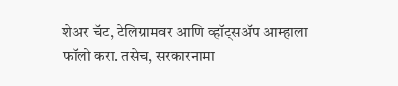शेअर चॅट, टेलिग्रामवर आणि व्हॉट्सॲप आम्हाला फॉलो करा. तसेच, सरकारनामा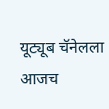यूट्यूब चॅनेलला आजच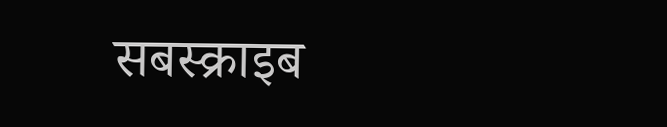सबस्क्राइब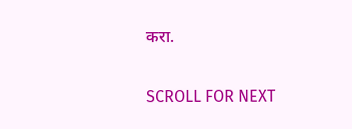करा.

SCROLL FOR NEXT